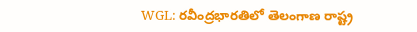WGL: రవీంద్రభారతిలో తెలంగాణ రాష్ట్ర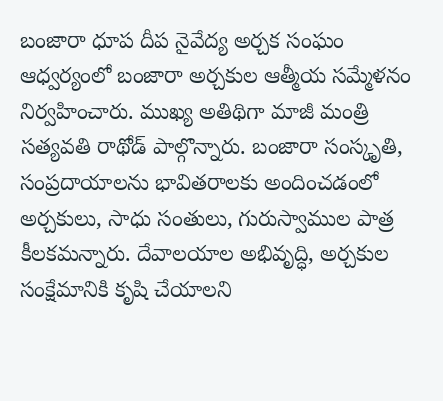బంజారా ధూప దీప నైవేద్య అర్చక సంఘం ఆధ్వర్యంలో బంజారా అర్చకుల ఆత్మీయ సమ్మేళనం నిర్వహించారు. ముఖ్య అతిథిగా మాజీ మంత్రి సత్యవతి రాథోడ్ పాల్గొన్నారు. బంజారా సంస్కృతి, సంప్రదాయాలను భావితరాలకు అందించడంలో అర్చకులు, సాధు సంతులు, గురుస్వాముల పాత్ర కీలకమన్నారు. దేవాలయాల అభివృద్ధి, అర్చకుల సంక్షేమానికి కృషి చేయాలని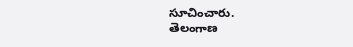సూచించారు.
తెలంగాణ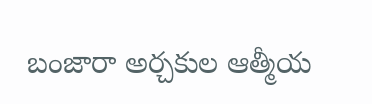బంజారా అర్చకుల ఆత్మీయ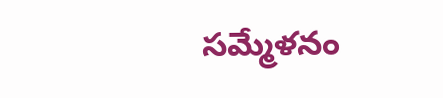సమ్మేళనం